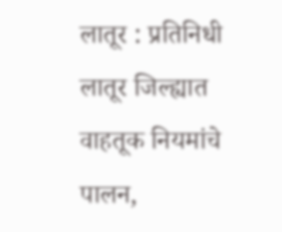लातूर : प्रतिनिधी
लातूर जिल्ह्यात वाहतूक नियमांचे पालन,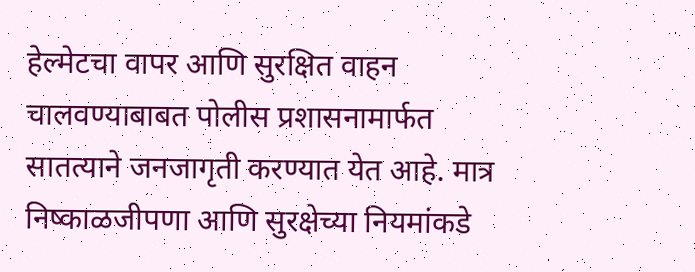हेल्मेटचा वापर आणि सुरक्षित वाहन चालवण्याबाबत पोलीस प्रशासनामार्फत सातत्याने जनजागृती करण्यात येत आहे. मात्र निष्काळजीपणा आणि सुरक्षेच्या नियमांकडे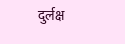दुर्लक्ष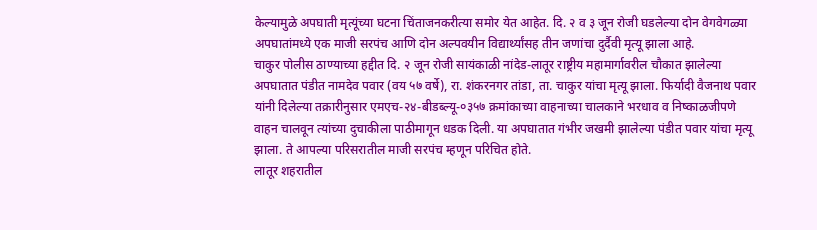केल्यामुळे अपघाती मृत्यूंच्या घटना चिंताजनकरीत्या समोर येत आहेत. दि. २ व ३ जून रोजी घडलेल्या दोन वेगवेगळ्या अपघातांमध्ये एक माजी सरपंच आणि दोन अल्पवयीन विद्यार्थ्यांसह तीन जणांचा दुर्दैवी मृत्यू झाला आहे.
चाकुर पोलीस ठाण्याच्या हद्दीत दि. २ जून रोजी सायंकाळी नांदेड-लातूर राष्ट्रीय महामार्गावरील चौकात झालेल्या अपघातात पंडीत नामदेव पवार (वय ५७ वर्षे), रा. शंकरनगर तांडा, ता. चाकुर यांचा मृत्यू झाला. फिर्यादी वैजनाथ पवार यांनी दिलेल्या तक्रारीनुसार एमएच-२४-बीडब्ल्यू-०३५७ क्रमांकाच्या वाहनाच्या चालकाने भरधाव व निष्काळजीपणे वाहन चालवून त्यांच्या दुचाकीला पाठीमागून धडक दिली. या अपघातात गंभीर जखमी झालेल्या पंडीत पवार यांचा मृत्यू झाला. ते आपल्या परिसरातील माजी सरपंच म्हणून परिचित होते.
लातूर शहरातील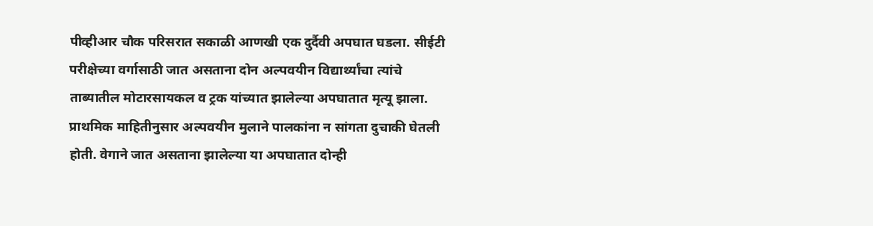पीव्हीआर चौक परिसरात सकाळी आणखी एक दुर्दैवी अपघात घडला. सीईटी परीक्षेच्या वर्गासाठी जात असताना दोन अल्पवयीन विद्यार्थ्यांचा त्यांचे ताब्यातील मोटारसायकल व ट्रक यांच्यात झालेल्या अपघातात मृत्यू झाला. प्राथमिक माहितीनुसार अल्पवयीन मुलाने पालकांना न सांगता दुचाकी घेतली होती. वेगाने जात असताना झालेल्या या अपघातात दोन्ही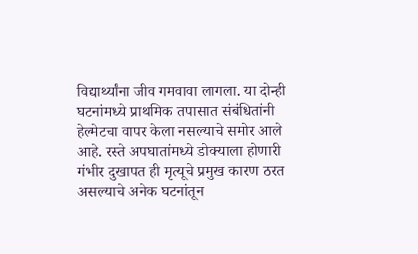विद्यार्थ्यांना जीव गमवावा लागला. या दोन्ही घटनांमध्ये प्राथमिक तपासात संबंधितांनी हेल्मेटचा वापर केला नसल्याचे समोर आले आहे. रस्ते अपघातांमध्ये डोक्याला होणारी गंभीर दुखापत ही मृत्यूचे प्रमुख कारण ठरत असल्याचे अनेक घटनांतून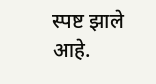स्पष्ट झाले आहे.